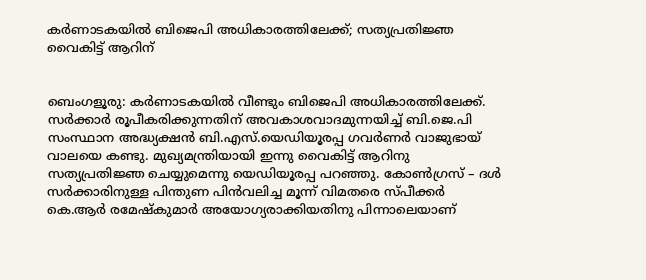കര്‍ണാടകയില്‍ ബിജെപി അധികാരത്തിലേക്ക്; സത്യപ്രതിജ്ഞ വൈകിട്ട് ആറിന്‌


ബെംഗളൂരു: കർണാടകയിൽ വീണ്ടും ബിജെപി അധികാരത്തിലേക്ക്. സർക്കാർ രൂപീകരിക്കുന്നതിന് അവകാശവാദമുന്നയിച്ച് ബി.ജെ.പി സംസ്ഥാന അദ്ധ്യക്ഷൻ ബി.എസ്.യെഡിയൂരപ്പ ഗവർണർ വാജുഭായ് വാലയെ കണ്ടു. മുഖ്യമന്ത്രിയായി ഇന്നു വൈകിട്ട് ആറിനു സത്യപ്രതിജ്ഞ ചെയ്യുമെന്നു യെഡിയൂരപ്പ പറഞ്ഞു. കോൺഗ്രസ് – ദൾ സർക്കാരിനുള്ള പിന്തുണ പിൻവലിച്ച മൂന്ന് വിമതരെ സ്പീക്കർ കെ.ആർ രമേഷ്കുമാർ അയോഗ്യരാക്കിയതിനു പിന്നാലെയാണ്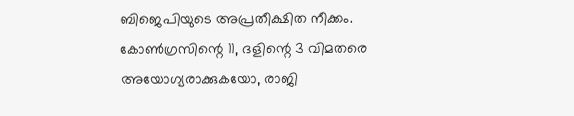ബിജെപിയുടെ അപ്രതീക്ഷിത നീക്കം.
കോൺഗ്രസിന്റെ 11, ദളിന്റെ 3 വിമതരെ അയോഗ്യരാക്കുകയോ, രാജി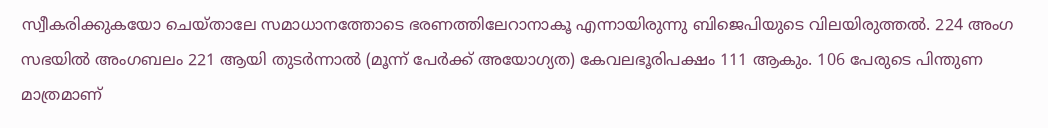സ്വീകരിക്കുകയോ ചെയ്താലേ സമാധാനത്തോടെ ഭരണത്തിലേറാനാകൂ എന്നായിരുന്നു ബിജെപിയുടെ വിലയിരുത്തൽ. 224 അംഗ സഭയിൽ അംഗബലം 221 ആയി തുടർന്നാൽ (മൂന്ന് പേർക്ക് അയോഗ്യത) കേവലഭൂരിപക്ഷം 111 ആകും. 106 പേരുടെ പിന്തുണ മാത്രമാണ്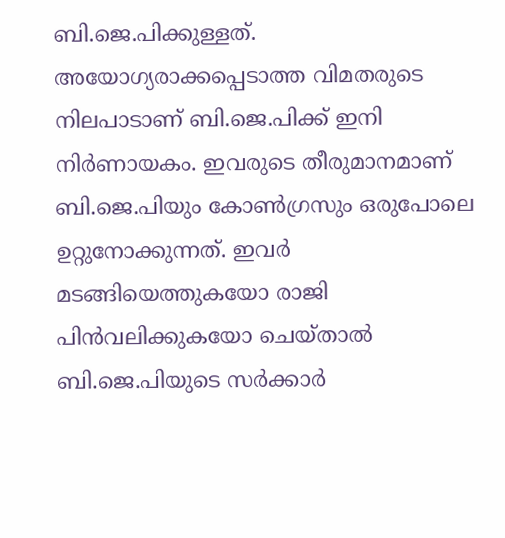ബി.ജെ.പിക്കുള്ളത്.
അയോഗ്യരാക്കപ്പെടാത്ത വിമതരുടെ നിലപാടാണ് ബി.ജെ.പിക്ക് ഇനി നിര്‍ണായകം. ഇവരുടെ തീരുമാനമാണ് ബി.ജെ.പിയും കോൺഗ്രസും ഒരുപോലെ ഉറ്റുനോക്കുന്നത്. ഇവര്‍ മടങ്ങിയെത്തുകയോ രാജി പിന്‍വലിക്കുകയോ ചെയ്താല്‍ ബി.ജെ.പിയുടെ സര്‍ക്കാര്‍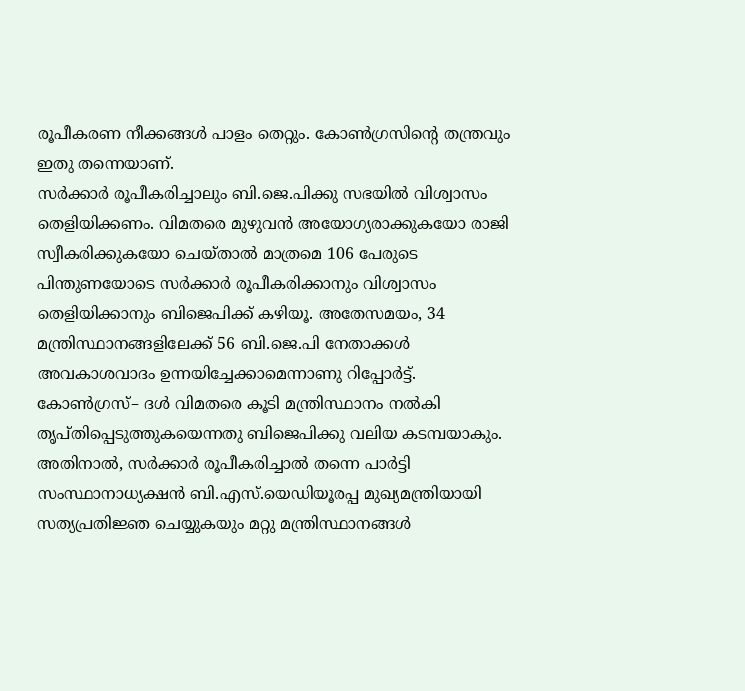രൂപീകരണ നീക്കങ്ങള്‍ പാളം തെറ്റും. കോണ്‍ഗ്രസിന്‍റെ തന്ത്രവും ഇതു തന്നെയാണ്.
സർക്കാർ രൂപീകരിച്ചാലും ബി.ജെ.പിക്കു സഭയിൽ വിശ്വാസം തെളിയിക്കണം. വിമതരെ മുഴുവന്‍ അയോഗ്യരാക്കുകയോ രാജി സ്വീകരിക്കുകയോ ചെയ്താൽ മാത്രമെ 106 പേരുടെ പിന്തുണയോടെ സർക്കാർ രൂപീകരിക്കാനും വിശ്വാസം തെളിയിക്കാനും ബിജെപിക്ക് കഴിയൂ. അതേസമയം, 34 മന്ത്രിസ്ഥാനങ്ങളിലേക്ക് 56 ബി.ജെ.പി നേതാക്കൾ അവകാശവാദം ഉന്നയിച്ചേക്കാമെന്നാണു റിപ്പോർട്ട്.
കോൺഗ്രസ്– ദൾ വിമതരെ കൂടി മന്ത്രിസ്ഥാനം നൽകി തൃപ്തിപ്പെടുത്തുകയെന്നതു ബിജെപിക്കു വലിയ കടമ്പയാകും. അതിനാൽ, സർക്കാർ രൂപീകരിച്ചാൽ തന്നെ പാർട്ടി സംസ്ഥാനാധ്യക്ഷൻ ബി.എസ്.യെഡിയൂരപ്പ മുഖ്യമന്ത്രിയായി സത്യപ്രതിജ്ഞ ചെയ്യുകയും മറ്റു മന്ത്രിസ്ഥാനങ്ങൾ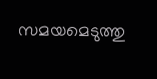സമയമെടുത്തു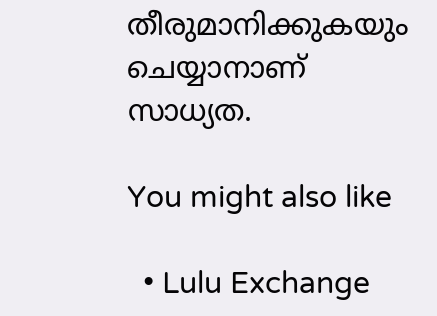തീരുമാനിക്കുകയും ചെയ്യാനാണ് സാധ്യത.

You might also like

  • Lulu Exchange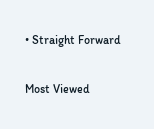• Straight Forward

Most Viewed